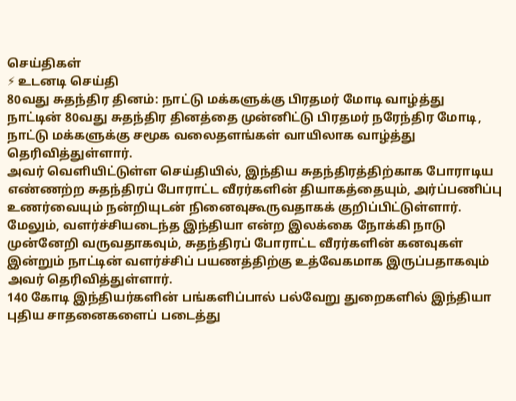செய்திகள்
⚡ உடனடி செய்தி
80வது சுதந்திர தினம்: நாட்டு மக்களுக்கு பிரதமர் மோடி வாழ்த்து
நாட்டின் 80வது சுதந்திர தினத்தை முன்னிட்டு பிரதமர் நரேந்திர மோடி, நாட்டு மக்களுக்கு சமூக வலைதளங்கள் வாயிலாக வாழ்த்து தெரிவித்துள்ளார்.
அவர் வெளியிட்டுள்ள செய்தியில், இந்திய சுதந்திரத்திற்காக போராடிய எண்ணற்ற சுதந்திரப் போராட்ட வீரர்களின் தியாகத்தையும், அர்ப்பணிப்பு உணர்வையும் நன்றியுடன் நினைவுகூருவதாகக் குறிப்பிட்டுள்ளார்.
மேலும், வளர்ச்சியடைந்த இந்தியா என்ற இலக்கை நோக்கி நாடு முன்னேறி வருவதாகவும், சுதந்திரப் போராட்ட வீரர்களின் கனவுகள் இன்றும் நாட்டின் வளர்ச்சிப் பயணத்திற்கு உத்வேகமாக இருப்பதாகவும் அவர் தெரிவித்துள்ளார்.
140 கோடி இந்தியர்களின் பங்களிப்பால் பல்வேறு துறைகளில் இந்தியா புதிய சாதனைகளைப் படைத்து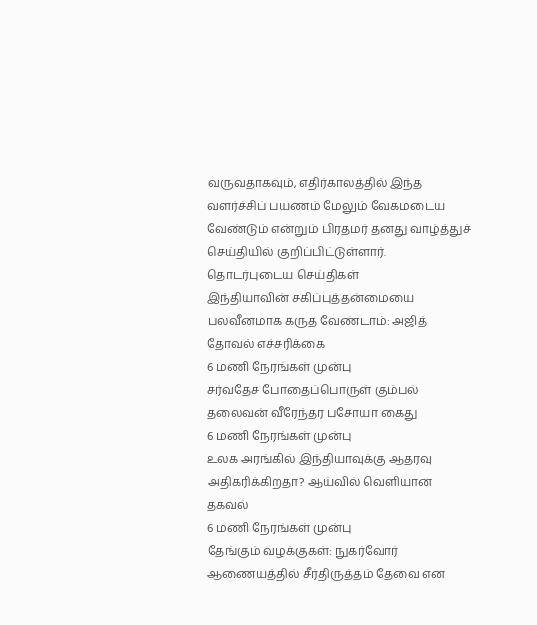வருவதாகவும், எதிர்காலத்தில் இந்த வளர்ச்சிப் பயணம் மேலும் வேகமடைய வேண்டும் என்றும் பிரதமர் தனது வாழ்த்துச் செய்தியில் குறிப்பிட்டுள்ளார்.
தொடர்புடைய செய்திகள்
இந்தியாவின் சகிப்புத்தன்மையை பலவீனமாக கருத வேண்டாம்: அஜித் தோவல் எச்சரிக்கை
6 மணி நேரங்கள் முன்பு
சர்வதேச போதைப்பொருள் கும்பல் தலைவன் வீரேந்தர பசோயா கைது
6 மணி நேரங்கள் முன்பு
உலக அரங்கில் இந்தியாவுக்கு ஆதரவு அதிகரிக்கிறதா? ஆய்வில் வெளியான தகவல்
6 மணி நேரங்கள் முன்பு
தேங்கும் வழக்குகள்: நுகர்வோர் ஆணையத்தில் சீர்திருத்தம் தேவை என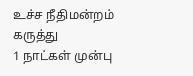உச்ச நீதிமன்றம் கருத்து
1 நாட்கள் முன்பு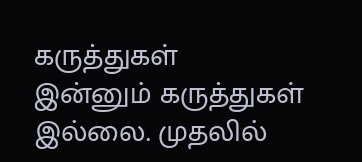கருத்துகள்
இன்னும் கருத்துகள் இல்லை. முதலில்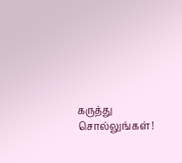கருத்து சொல்லுங்கள்!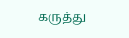கருத்து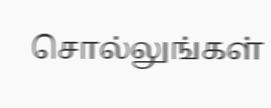சொல்லுங்கள்